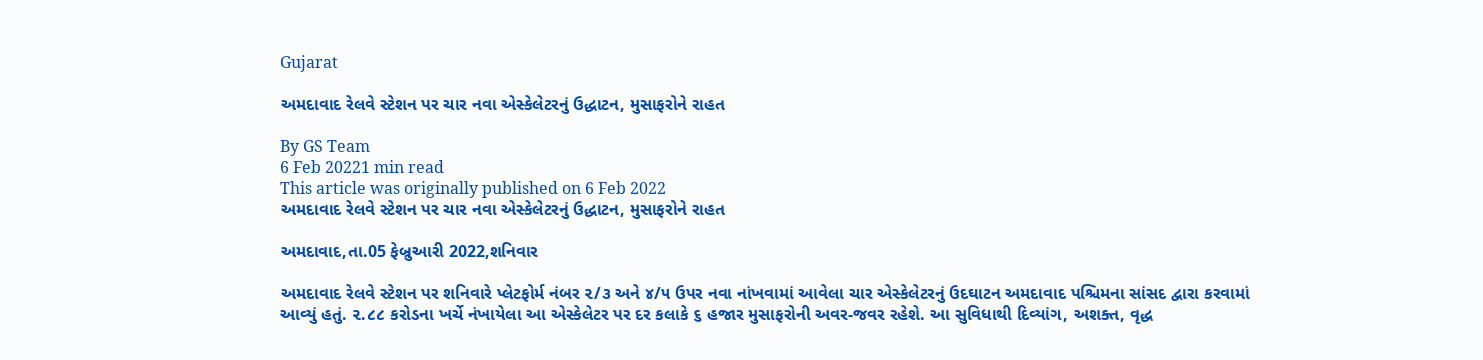Gujarat

અમદાવાદ રેલવે સ્ટેશન પર ચાર નવા એસ્કેલેટરનું ઉદ્ધાટન, મુસાફરોને રાહત

By GS Team
6 Feb 20221 min read
This article was originally published on 6 Feb 2022
અમદાવાદ રેલવે સ્ટેશન પર ચાર નવા એસ્કેલેટરનું ઉદ્ધાટન, મુસાફરોને રાહત

અમદાવાદ,તા.05 ફેબ્રુઆરી 2022,શનિવાર

અમદાવાદ રેલવે સ્ટેશન પર શનિવારે પ્લેટફોર્મ નંબર ૨/૩ અને ૪/૫ ઉપર નવા નાંખવામાં આવેલા ચાર એસ્કેલેટરનું ઉદઘાટન અમદાવાદ પશ્ચિમના સાંસદ દ્વારા કરવામાં આવ્યું હતું. ૨.૮૮ કરોડના ખર્ચે નંખાયેલા આ એસ્કેલેટર પર દર કલાકે ૬ હજાર મુસાફરોની અવર-જવર રહેશે. આ સુવિધાથી દિવ્યાંગ, અશક્ત, વૃદ્ધ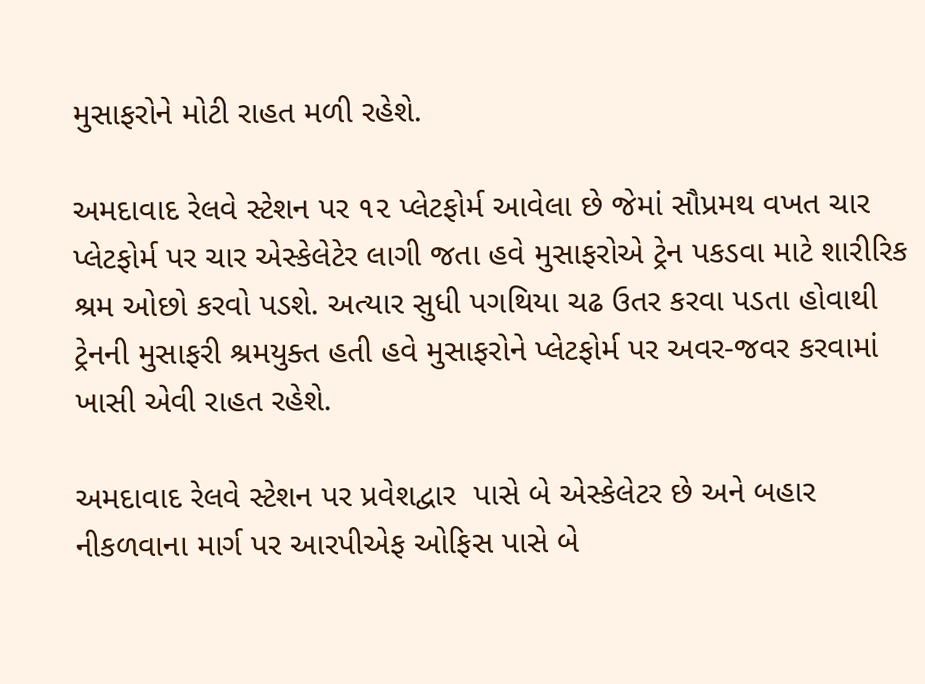મુસાફરોને મોટી રાહત મળી રહેશે.

અમદાવાદ રેલવે સ્ટેશન પર ૧૨ પ્લેટફોર્મ આવેલા છે જેમાં સૌપ્રમથ વખત ચાર પ્લેટફોર્મ પર ચાર એસ્કેલેટેર લાગી જતા હવે મુસાફરોએ ટ્રેન પકડવા માટે શારીરિક શ્રમ ઓછો કરવો પડશે. અત્યાર સુધી પગથિયા ચઢ ઉતર કરવા પડતા હોવાથી ટ્રેનની મુસાફરી શ્રમયુક્ત હતી હવે મુસાફરોને પ્લેટફોર્મ પર અવર-જવર કરવામાં  ખાસી એવી રાહત રહેશે.

અમદાવાદ રેલવે સ્ટેશન પર પ્રવેશદ્વાર  પાસે બે એસ્કેલેટર છે અને બહાર નીકળવાના માર્ગ પર આરપીએફ ઓફિસ પાસે બે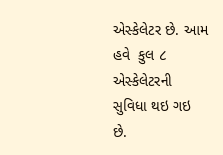એસ્કેલેટર છે. આમ હવે  કુલ ૮ એસ્કેલેટરની સુવિધા થઇ ગઇ છે.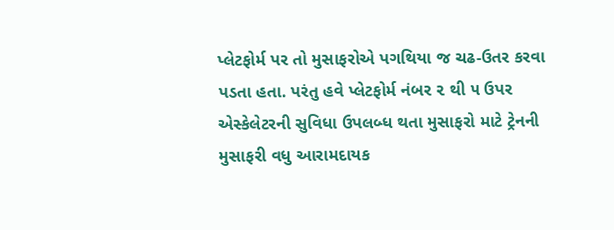પ્લેટફોર્મ પર તો મુસાફરોએ પગથિયા જ ચઢ-ઉતર કરવા પડતા હતા. પરંતુ હવે પ્લેટફોર્મ નંબર ૨ થી ૫ ઉપર એસ્કેલેટરની સુવિધા ઉપલબ્ધ થતા મુસાફરો માટે ટ્રેનની મુસાફરી વધુ આરામદાયક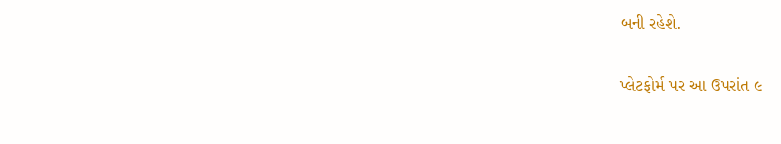બની રહેશે.

પ્લેટફોર્મ પર આ ઉપરાંત ૯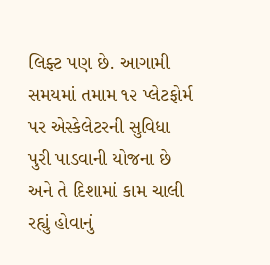લિફ્ટ પણ છે. આગામી સમયમાં તમામ ૧૨ પ્લેટફોર્મ પર એસ્કેલેટરની સુવિધા પુરી પાડવાની યોજના છે અને તે દિશામાં કામ ચાલી રહ્યું હોવાનું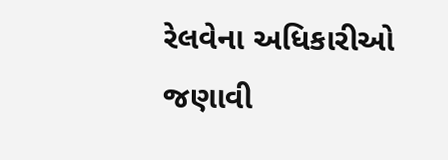રેલવેના અધિકારીઓ જણાવી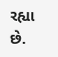રહ્યા છે.